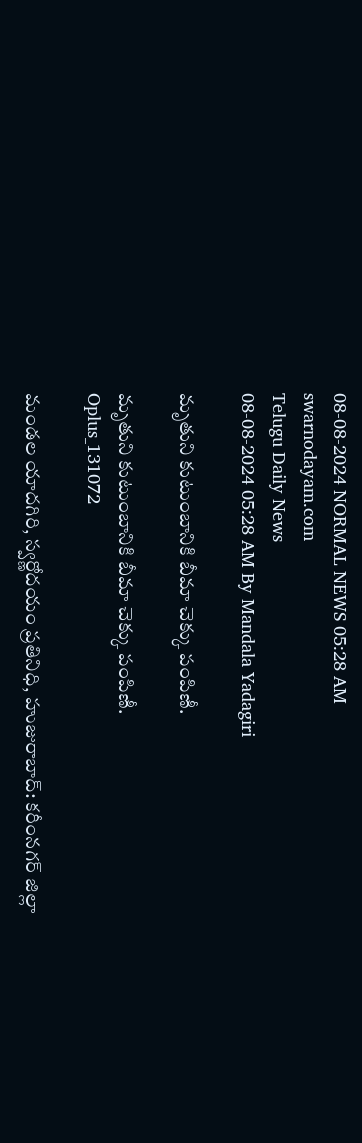08-08-2024 NORMAL NEWS 05:28 AM
swarnodayam.com
Telugu Daily News
08-08-2024 05:28 AM By Mandala Yadagiri

మృతుని కుటుంబానికి బీమా చెక్కు పంపిణీ.

మృతుని కుటుంబానికి బీమా చెక్కు పంపిణీ.
Oplus_131072

మండల యాదగిరి, స్వర్ణోదయం ప్రతినిధి, హుజురాబాద్: కరీంనగర్ జిల్లా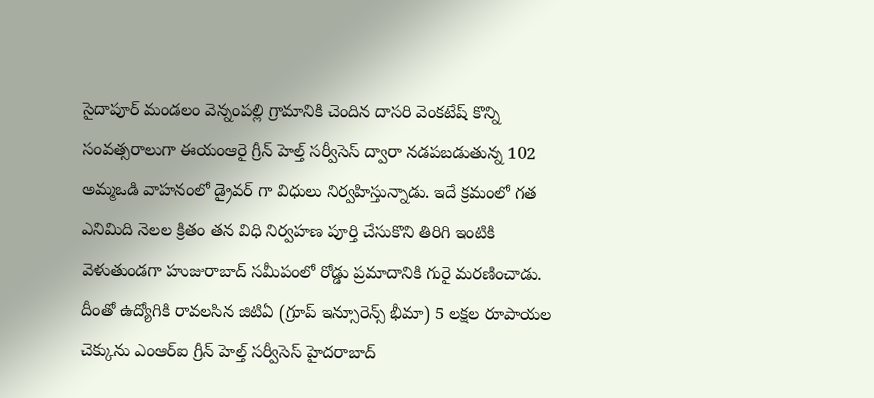సైదాపూర్ మండలం వెన్నంపల్లి గ్రామానికి చెందిన దాసరి వెంకటేష్ కొన్ని సంవత్సరాలుగా ఈయంఆరై గ్రీన్ హెల్త్ సర్వీసెస్ ద్వారా నడపబడుతున్న 102 అమ్మఒడి వాహనంలో డ్రైవర్ గా విధులు నిర్వహిస్తున్నాడు. ఇదే క్రమంలో గత ఎనిమిది నెలల క్రితం తన విధి నిర్వహణ పూర్తి చేసుకొని తిరిగి ఇంటికి వెళుతుండగా హుజురాబాద్ సమీపంలో రోడ్డు ప్రమాదానికి గురై మరణించాడు. దీంతో ఉద్యోగికి రావలసిన జిటిఏ (గ్రూప్ ఇన్సూరెన్స్ భీమా) 5 లక్షల రూపాయల చెక్కును ఎంఆర్ఐ గ్రీన్ హెల్త్ సర్వీసెస్ హైదరాబాద్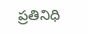ప్రతినిధి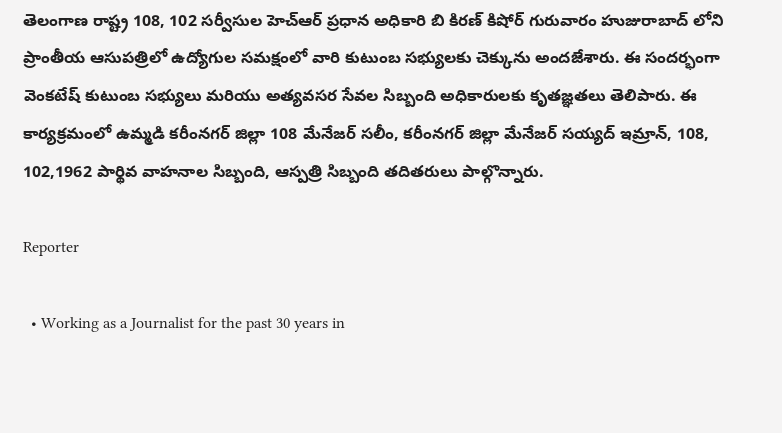తెలంగాణ రాష్ట్ర 108, 102 సర్వీసుల హెచ్ఆర్ ప్రధాన అధికారి బి కిరణ్ కిషోర్ గురువారం హుజురాబాద్ లోని ప్రాంతీయ ఆసుపత్రిలో ఉద్యోగుల సమక్షంలో వారి కుటుంబ సభ్యులకు చెక్కును అందజేశారు. ఈ సందర్భంగా వెంకటేష్ కుటుంబ సభ్యులు మరియు అత్యవసర సేవల సిబ్బంది అధికారులకు కృతజ్ఞతలు తెలిపారు. ఈ కార్యక్రమంలో ఉమ్మడి కరీంనగర్ జిల్లా 108 మేనేజర్ సలీం, కరీంనగర్ జిల్లా మేనేజర్ సయ్యద్ ఇమ్రాన్, 108, 102,1962 పార్థివ వాహనాల సిబ్బంది, ఆస్పత్రి సిబ్బంది తదితరులు పాల్గొన్నారు.

Reporter

  • Working as a Journalist for the past 30 years in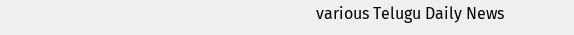various Telugu Daily News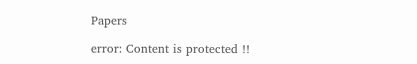Papers

error: Content is protected !!